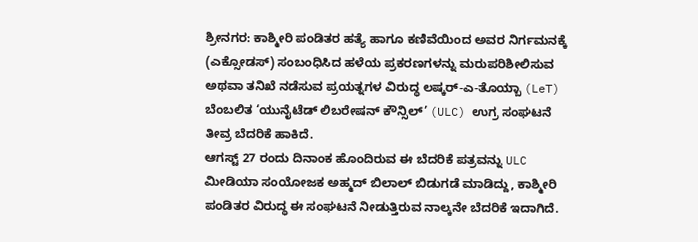ಶ್ರೀನಗರ: ಕಾಶ್ಮೀರಿ ಪಂಡಿತರ ಹತ್ಯೆ ಹಾಗೂ ಕಣಿವೆಯಿಂದ ಅವರ ನಿರ್ಗಮನಕ್ಕೆ (ಎಕ್ಸೋಡಸ್) ಸಂಬಂಧಿಸಿದ ಹಳೆಯ ಪ್ರಕರಣಗಳನ್ನು ಮರುಪರಿಶೀಲಿಸುವ ಅಥವಾ ತನಿಖೆ ನಡೆಸುವ ಪ್ರಯತ್ನಗಳ ವಿರುದ್ಧ ಲಷ್ಕರ್-ಎ-ತೊಯ್ಬಾ (LeT) ಬೆಂಬಲಿತ ‘ಯುನೈಟೆಡ್ ಲಿಬರೇಷನ್ ಕೌನ್ಸಿಲ್’ (ULC) ಉಗ್ರ ಸಂಘಟನೆ ತೀವ್ರ ಬೆದರಿಕೆ ಹಾಕಿದೆ.
ಆಗಸ್ಟ್ 27 ರಂದು ದಿನಾಂಕ ಹೊಂದಿರುವ ಈ ಬೆದರಿಕೆ ಪತ್ರವನ್ನು ULC ಮೀಡಿಯಾ ಸಂಯೋಜಕ ಅಹ್ಮದ್ ಬಿಲಾಲ್ ಬಿಡುಗಡೆ ಮಾಡಿದ್ದು, ಕಾಶ್ಮೀರಿ ಪಂಡಿತರ ವಿರುದ್ಧ ಈ ಸಂಘಟನೆ ನೀಡುತ್ತಿರುವ ನಾಲ್ಕನೇ ಬೆದರಿಕೆ ಇದಾಗಿದೆ.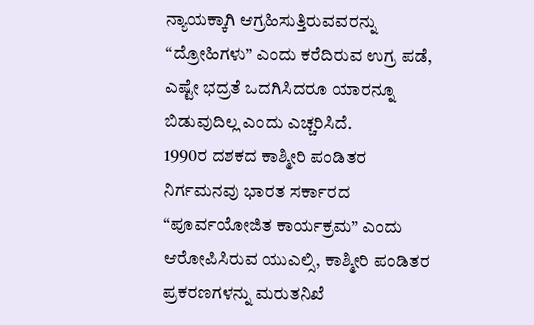ನ್ಯಾಯಕ್ಕಾಗಿ ಆಗ್ರಹಿಸುತ್ತಿರುವವರನ್ನು “ದ್ರೋಹಿಗಳು” ಎಂದು ಕರೆದಿರುವ ಉಗ್ರ ಪಡೆ, ಎಷ್ಟೇ ಭದ್ರತೆ ಒದಗಿಸಿದರೂ ಯಾರನ್ನೂ ಬಿಡುವುದಿಲ್ಲ ಎಂದು ಎಚ್ಚರಿಸಿದೆ.
1990ರ ದಶಕದ ಕಾಶ್ಮೀರಿ ಪಂಡಿತರ ನಿರ್ಗಮನವು ಭಾರತ ಸರ್ಕಾರದ “ಪೂರ್ವಯೋಜಿತ ಕಾರ್ಯಕ್ರಮ” ಎಂದು ಆರೋಪಿಸಿರುವ ಯುಎಲ್ಸಿ, ಕಾಶ್ಮೀರಿ ಪಂಡಿತರ ಪ್ರಕರಣಗಳನ್ನು ಮರುತನಿಖೆ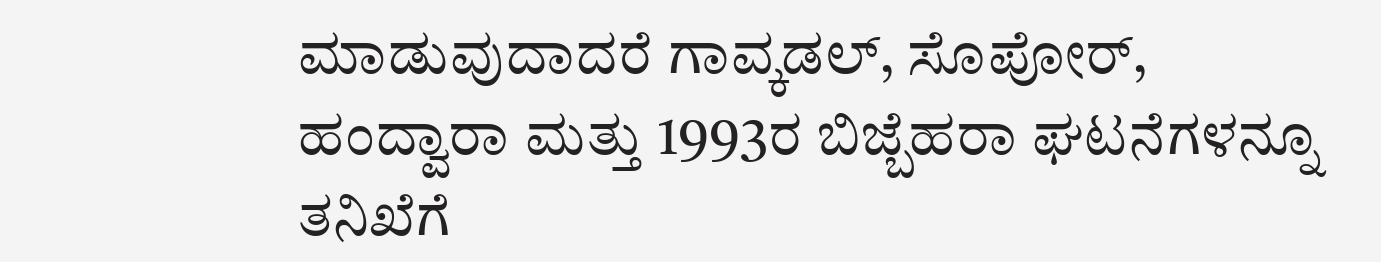ಮಾಡುವುದಾದರೆ ಗಾವ್ಕಡಲ್, ಸೊಪೋರ್, ಹಂದ್ವಾರಾ ಮತ್ತು 1993ರ ಬಿಜ್ಬೆಹರಾ ಘಟನೆಗಳನ್ನೂ ತನಿಖೆಗೆ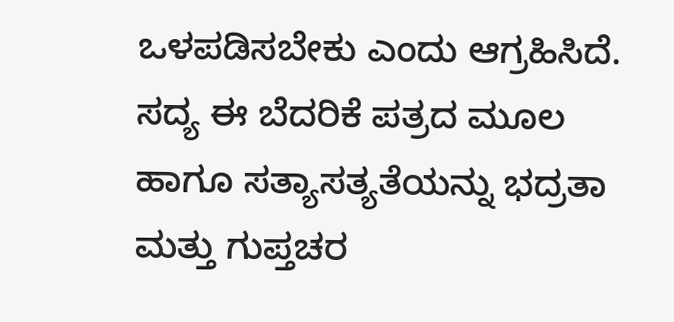ಒಳಪಡಿಸಬೇಕು ಎಂದು ಆಗ್ರಹಿಸಿದೆ.
ಸದ್ಯ ಈ ಬೆದರಿಕೆ ಪತ್ರದ ಮೂಲ ಹಾಗೂ ಸತ್ಯಾಸತ್ಯತೆಯನ್ನು ಭದ್ರತಾ ಮತ್ತು ಗುಪ್ತಚರ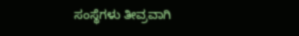ಸಂಸ್ಥೆಗಳು ತೀವ್ರವಾಗಿ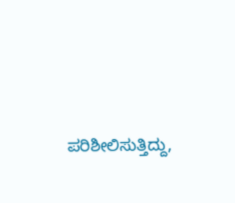ಪರಿಶೀಲಿಸುತ್ತಿದ್ದು,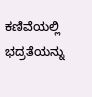ಕಣಿವೆಯಲ್ಲಿ ಭದ್ರತೆಯನ್ನು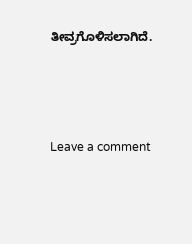ತೀವ್ರಗೊಳಿಸಲಾಗಿದೆ.





Leave a comment